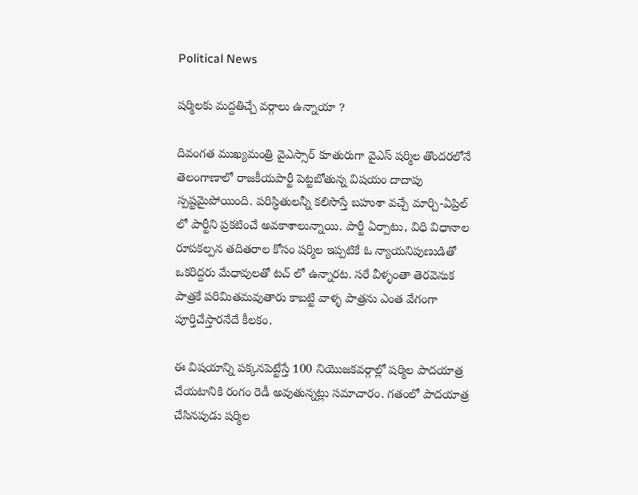Political News

షర్మిలకు మద్దతిచ్చే వర్గాలు ఉన్నాయా ?

దివంగత ముఖ్యమంత్రి వైఎస్సార్ కూతురుగా వైఎస్ షర్మిల తొందరలోనే తెలంగాణాలో రాజకీయపార్టీ పెట్టబోతున్న విషయం దాదాపు స్పష్టమైపోయింది. పరిస్ధితులన్నీ కలిసొస్తే బహుశా వచ్చే మార్చి-ఏప్రిల్ లో పార్టీని ప్రకటించే అవకాశాలున్నాయి. పార్టీ ఏర్పాటు, విధి విధానాల రూపకల్పన తదితరాల కోసం షర్మిల ఇప్పటికే ఓ న్యాయనిపుణుడితో ఒకరిద్దరు మేధావులతో టచ్ లో ఉన్నారట. సరే వీళ్ళంతా తెరవెనుక పాత్రకే పరిమితమవుతారు కాబట్టి వాళ్ళ పాత్రను ఎంత వేగంగా పూర్తిచేస్తారనేదే కీలకం.

ఈ విషయాన్ని పక్కనపెట్టేస్తే 100 నియొజకవర్గాల్లో షర్మిల పాదయాత్ర చేయటానికి రంగం రెడీ అవుతున్నట్లు సమాచారం. గతంలో పాదయాత్ర చేసినపుడు షర్మిల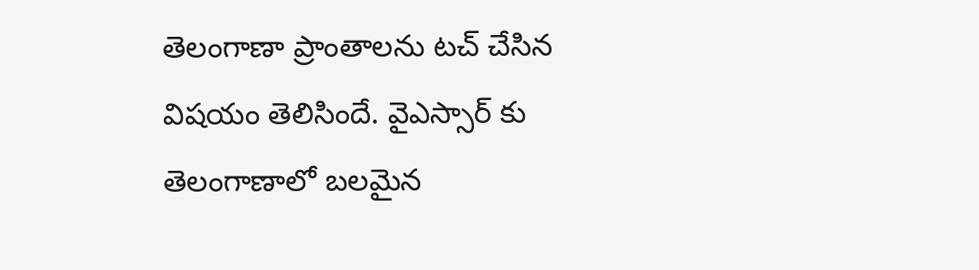తెలంగాణా ప్రాంతాలను టచ్ చేసిన విషయం తెలిసిందే. వైఎస్సార్ కు తెలంగాణాలో బలమైన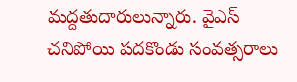మద్దతుదారులున్నారు. వైఎస్ చనిపోయి పదకొండు సంవత్సరాలు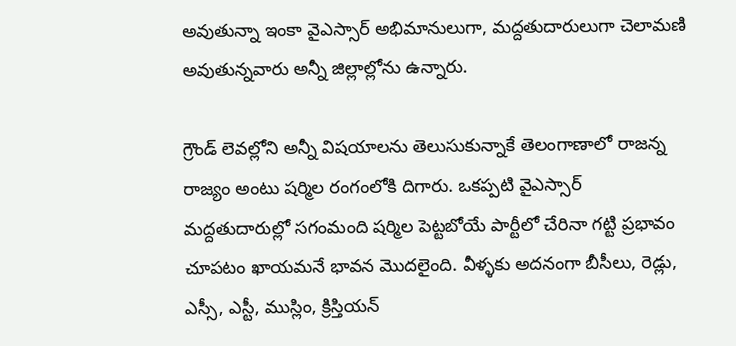అవుతున్నా ఇంకా వైఎస్సార్ అభిమానులుగా, మద్దతుదారులుగా చెలామణి అవుతున్నవారు అన్నీ జిల్లాల్లోను ఉన్నారు.

గ్రౌండ్ లెవల్లోని అన్నీ విషయాలను తెలుసుకున్నాకే తెలంగాణాలో రాజన్న రాజ్యం అంటు షర్మిల రంగంలోకి దిగారు. ఒకప్పటి వైఎస్సార్ మద్దతుదారుల్లో సగంమంది షర్మిల పెట్టబోయే పార్టీలో చేరినా గట్టి ప్రభావం చూపటం ఖాయమనే భావన మొదలైంది. వీళ్ళకు అదనంగా బీసీలు, రెడ్లు, ఎస్సీ, ఎస్టీ, ముస్లిం, క్రిస్తియన్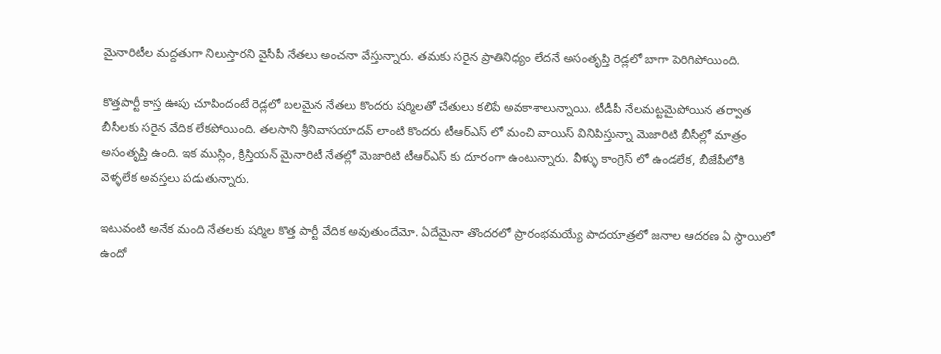మైనారిటీల మద్దతుగా నిలుస్తారని వైసీపీ నేతలు అంచనా వేస్తున్నారు. తమకు సరైన ప్రాతినిధ్యం లేదనే అసంతృప్తి రెడ్లలో బాగా పెరిగిపోయింది.

కొత్తపార్టీ కాస్త ఊపు చూపిందంటే రెడ్లలో బలమైన నేతలు కొందరు షర్మిలతో చేతులు కలిపే అవకాశాలున్నాయి. టీడీపీ నేలమట్టమైపోయిన తర్వాత బీసీలకు సరైన వేదిక లేకపోయింది. తలసాని శ్రీనివాసయాదవ్ లాంటి కొందరు టీఆర్ఎస్ లో మంచి వాయిస్ వినిపిస్తున్నా మెజారిటి బీసీల్లో మాత్రం అసంతృప్తి ఉంది. ఇక ముస్లిం, క్రిస్తియన్ మైనారిటీ నేతల్లో మెజారిటి టీఆర్ఎస్ కు దూరంగా ఉంటున్నారు. వీళ్ళు కాంగ్రెస్ లో ఉండలేక, బీజేపీలోకి వెళ్ళలేక అవస్తలు పడుతున్నారు.

ఇటువంటి అనేక మంది నేతలకు షర్మిల కొత్త పార్టీ వేదిక అవుతుందేమో. ఏదేమైనా తొందరలో ప్రారంభమయ్యే పాదయాత్రలో జనాల ఆదరణ ఏ స్ధాయిలో ఉందో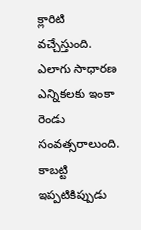క్లారిటి వచ్చేస్తుంది. ఎలాగు సాధారణ ఎన్నికలకు ఇంకా రెండు సంవత్సరాలుంది. కాబట్టి ఇప్పటికిప్పుడు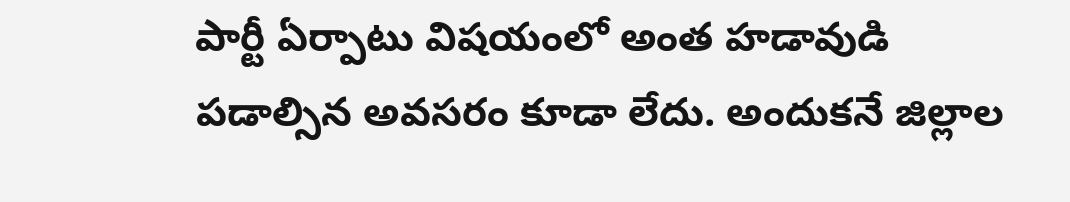పార్టీ ఏర్పాటు విషయంలో అంత హడావుడి పడాల్సిన అవసరం కూడా లేదు. అందుకనే జిల్లాల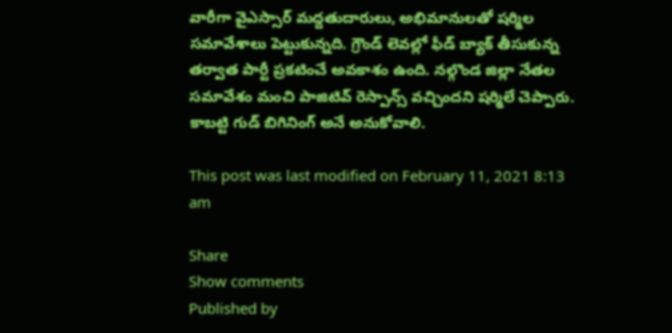వారీగా వైఎస్సార్ మద్దతుదారులు, అభిమానులతో షర్మిల సమావేశాలు పెట్టుకున్నది. గ్రౌండ్ లెవల్లో ఫీడ్ బ్యాక్ తీసుకున్న తర్వాత పార్టీ ప్రకటించే అవకాశం ఉంది. నల్గొండ జిల్లా నేతల సమావేశం మంచి పాజిటివ్ రెస్పాన్స్ వచ్చిందని షర్మిలే చెప్పారు. కాబట్టి గుడ్ బిగినింగ్ అనే అనుకోవాలి.

This post was last modified on February 11, 2021 8:13 am

Share
Show comments
Published by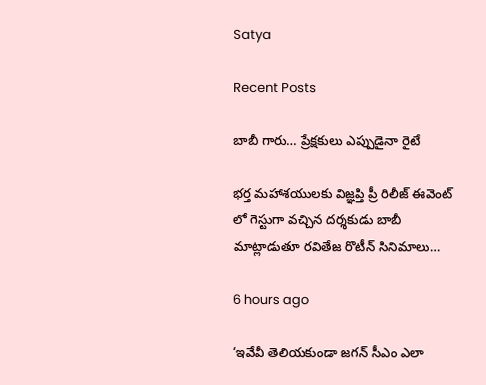Satya

Recent Posts

బాబీ గారు… ప్రేక్షకులు ఎప్పుడైనా రైటే

భర్త మహాశయులకు విజ్ఞప్తి ప్రీ రిలీజ్ ఈవెంట్ లో గెస్టుగా వచ్చిన దర్శకుడు బాబీ మాట్లాడుతూ రవితేజ రొటీన్ సినిమాలు…

6 hours ago

‘ఇవేవీ తెలియకుండా జగన్ సీఎం ఎలా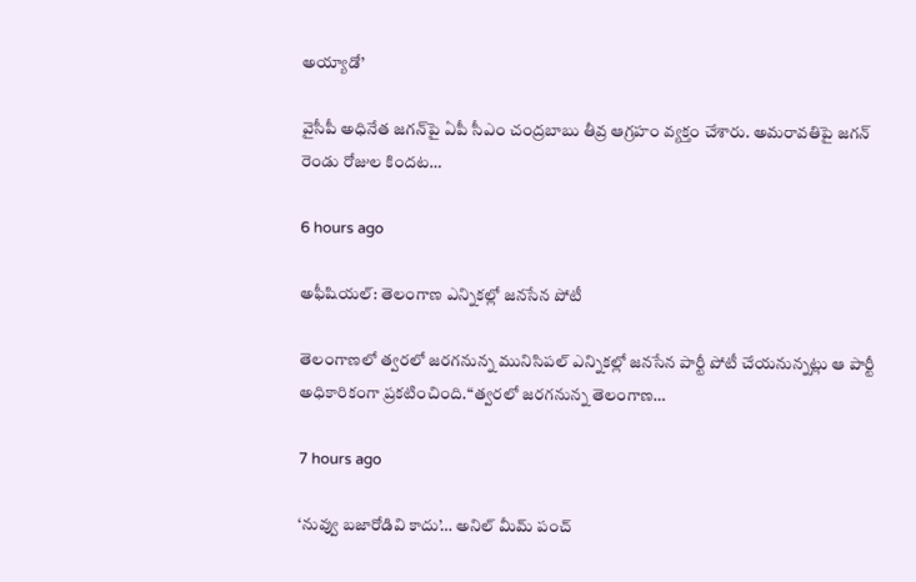అయ్యాడో’

వైసీపీ అధినేత జగన్‌పై ఏపీ సీఎం చంద్రబాబు తీవ్ర ఆగ్రహం వ్యక్తం చేశారు. అమరావతిపై జగన్ రెండు రోజుల కిందట…

6 hours ago

అఫీషియల్: తెలంగాణ ఎన్నికల్లో జనసేన పోటీ

తెలంగాణలో త్వరలో జరగనున్న మునిసిపల్ ఎన్నికల్లో జనసేన పార్టీ పోటీ చేయనున్నట్లు ఆ పార్టీ అధికారికంగా ప్రకటించింది.“త్వరలో జరగనున్న తెలంగాణ…

7 hours ago

‘నువ్వు బ‌జారోడివి కాదు’… అనిల్ మీమ్ పంచ్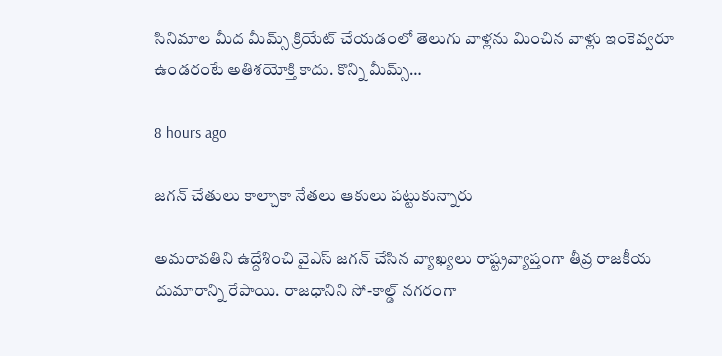సినిమాల మీద మీమ్స్ క్రియేట్ చేయ‌డంలో తెలుగు వాళ్ల‌ను మించిన వాళ్లు ఇంకెవ్వ‌రూ ఉండ‌రంటే అతిశ‌యోక్తి కాదు. కొన్ని మీమ్స్…

8 hours ago

జగన్ చేతులు కాల్చాకా నేతలు ఆకులు పట్టుకున్నారు

అమరావతిని ఉద్దేశించి వైఎస్ జగన్ చేసిన వ్యాఖ్యలు రాష్ట్రవ్యాప్తంగా తీవ్ర రాజకీయ దుమారాన్ని రేపాయి. రాజధానిని సో-కాల్డ్ నగరంగా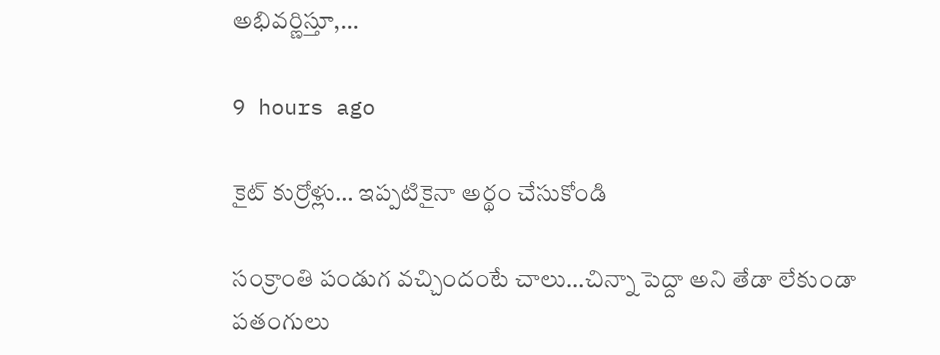అభివర్ణిస్తూ,…

9 hours ago

కైట్ కుర్రోళ్లు… ఇప్పటికైనా అర్థం చేసుకోండి

సంక్రాంతి పండుగ వచ్చిందంటే చాలు…చిన్నా పెద్దా అని తేడా లేకుండా పతంగులు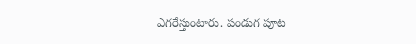ఎగరేస్తుంటారు. పండుగ పూట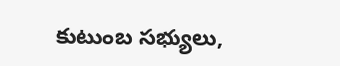కుటుంబ సభ్యులు,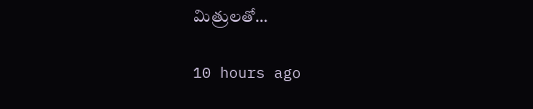మిత్రులతో…

10 hours ago